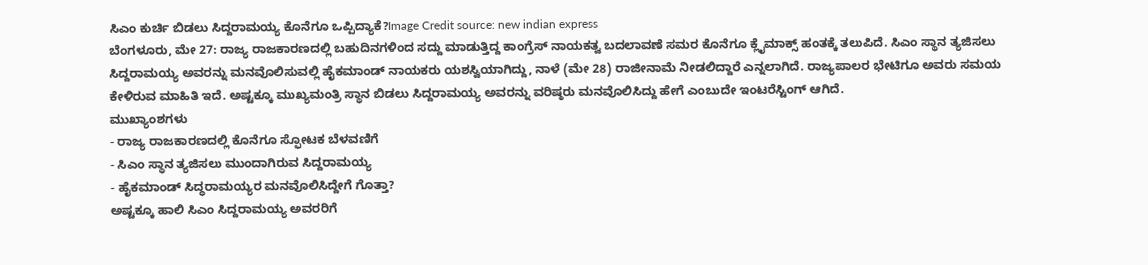ಸಿಎಂ ಕುರ್ಚಿ ಬಿಡಲು ಸಿದ್ದರಾಮಯ್ಯ ಕೊನೆಗೂ ಒಪ್ಪಿದ್ಯಾಕೆ?Image Credit source: new indian express
ಬೆಂಗಳೂರು, ಮೇ 27: ರಾಜ್ಯ ರಾಜಕಾರಣದಲ್ಲಿ ಬಹುದಿನಗಳಿಂದ ಸದ್ದು ಮಾಡುತ್ತಿದ್ದ ಕಾಂಗ್ರೆಸ್ ನಾಯಕತ್ವ ಬದಲಾವಣೆ ಸಮರ ಕೊನೆಗೂ ಕ್ಲೈಮಾಕ್ಸ್ ಹಂತಕ್ಕೆ ತಲುಪಿದೆ. ಸಿಎಂ ಸ್ಥಾನ ತ್ಯಜಿಸಲು ಸಿದ್ದರಾಮಯ್ಯ ಅವರನ್ನು ಮನವೊಲಿಸುವಲ್ಲಿ ಹೈಕಮಾಂಡ್ ನಾಯಕರು ಯಶಸ್ವಿಯಾಗಿದ್ದು, ನಾಳೆ (ಮೇ 28) ರಾಜೀನಾಮೆ ನೀಡಲಿದ್ದಾರೆ ಎನ್ನಲಾಗಿದೆ. ರಾಜ್ಯಪಾಲರ ಭೇಟಿಗೂ ಅವರು ಸಮಯ ಕೇಳಿರುವ ಮಾಹಿತಿ ಇದೆ. ಅಷ್ಟಕ್ಕೂ ಮುಖ್ಯಮಂತ್ರಿ ಸ್ಥಾನ ಬಿಡಲು ಸಿದ್ದರಾಮಯ್ಯ ಅವರನ್ನು ವರಿಷ್ಠರು ಮನವೊಲಿಸಿದ್ದು ಹೇಗೆ ಎಂಬುದೇ ಇಂಟರೆಸ್ಟಿಂಗ್ ಆಗಿದೆ.
ಮುಖ್ಯಾಂಶಗಳು
- ರಾಜ್ಯ ರಾಜಕಾರಣದಲ್ಲಿ ಕೊನೆಗೂ ಸ್ಫೋಟಕ ಬೆಳವಣಿಗೆ
- ಸಿಎಂ ಸ್ಥಾನ ತ್ಯಜಿಸಲು ಮುಂದಾಗಿರುವ ಸಿದ್ದರಾಮಯ್ಯ
- ಹೈಕಮಾಂಡ್ ಸಿದ್ಧರಾಮಯ್ಯರ ಮನವೊಲಿಸಿದ್ದೇಗೆ ಗೊತ್ತಾ?
ಅಷ್ಟಕ್ಕೂ ಹಾಲಿ ಸಿಎಂ ಸಿದ್ದರಾಮಯ್ಯ ಅವರರಿಗೆ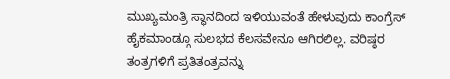ಮುಖ್ಯಮಂತ್ರಿ ಸ್ಥಾನದಿಂದ ಇಳಿಯುವಂತೆ ಹೇಳುವುದು ಕಾಂಗ್ರೆಸ್ ಹೈಕಮಾಂಡ್ಗೂ ಸುಲಭದ ಕೆಲಸವೇನೂ ಆಗಿರಲಿಲ್ಲ. ವರಿಷ್ಠರ ತಂತ್ರಗಳಿಗೆ ಪ್ರತಿತಂತ್ರವನ್ನು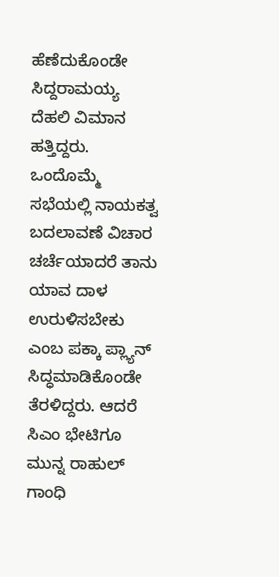ಹೆಣೆದುಕೊಂಡೇ ಸಿದ್ದರಾಮಯ್ಯ ದೆಹಲಿ ವಿಮಾನ ಹತ್ತಿದ್ದರು. ಒಂದೊಮ್ಮೆ ಸಭೆಯಲ್ಲಿ ನಾಯಕತ್ವ ಬದಲಾವಣೆ ವಿಚಾರ ಚರ್ಚೆಯಾದರೆ ತಾನು ಯಾವ ದಾಳ ಉರುಳಿಸಬೇಕು ಎಂಬ ಪಕ್ಕಾ ಪ್ಲ್ಯಾನ್ ಸಿದ್ಧಮಾಡಿಕೊಂಡೇ ತೆರಳಿದ್ದರು. ಆದರೆ ಸಿಎಂ ಭೇಟಿಗೂ ಮುನ್ನ ರಾಹುಲ್ ಗಾಂಧಿ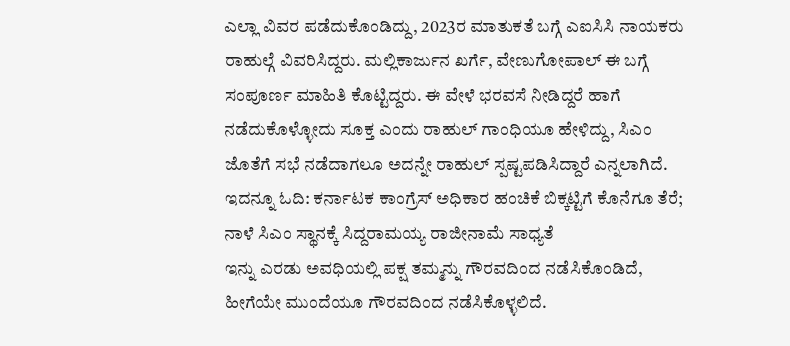ಎಲ್ಲಾ ವಿವರ ಪಡೆದುಕೊಂಡಿದ್ದು, 2023ರ ಮಾತುಕತೆ ಬಗ್ಗೆ ಎಐಸಿಸಿ ನಾಯಕರು ರಾಹುಲ್ಗೆ ವಿವರಿಸಿದ್ದರು. ಮಲ್ಲಿಕಾರ್ಜುನ ಖರ್ಗೆ, ವೇಣುಗೋಪಾಲ್ ಈ ಬಗ್ಗೆ ಸಂಪೂರ್ಣ ಮಾಹಿತಿ ಕೊಟ್ಟಿದ್ದರು. ಈ ವೇಳೆ ಭರವಸೆ ನೀಡಿದ್ದರೆ ಹಾಗೆ ನಡೆದುಕೊಳ್ಳೋದು ಸೂಕ್ತ ಎಂದು ರಾಹುಲ್ ಗಾಂಧಿಯೂ ಹೇಳಿದ್ದು, ಸಿಎಂ ಜೊತೆಗೆ ಸಭೆ ನಡೆದಾಗಲೂ ಅದನ್ನೇ ರಾಹುಲ್ ಸ್ಪಷ್ಟಪಡಿಸಿದ್ದಾರೆ ಎನ್ನಲಾಗಿದೆ.
ಇದನ್ನೂ ಓದಿ: ಕರ್ನಾಟಕ ಕಾಂಗ್ರೆಸ್ ಅಧಿಕಾರ ಹಂಚಿಕೆ ಬಿಕ್ಕಟ್ಟಿಗೆ ಕೊನೆಗೂ ತೆರೆ; ನಾಳೆ ಸಿಎಂ ಸ್ಥಾನಕ್ಕೆ ಸಿದ್ದರಾಮಯ್ಯ ರಾಜೀನಾಮೆ ಸಾಧ್ಯತೆ
ಇನ್ನು ಎರಡು ಅವಧಿಯಲ್ಲಿ ಪಕ್ಷ ತಮ್ಮನ್ನು ಗೌರವದಿಂದ ನಡೆಸಿಕೊಂಡಿದೆ, ಹೀಗೆಯೇ ಮುಂದೆಯೂ ಗೌರವದಿಂದ ನಡೆಸಿಕೊಳ್ಳಲಿದೆ.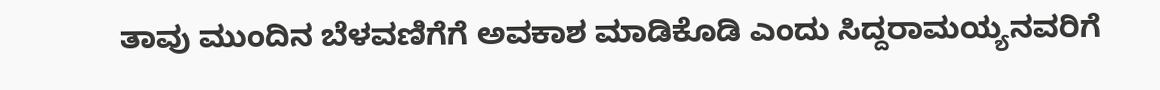ತಾವು ಮುಂದಿನ ಬೆಳವಣಿಗೆಗೆ ಅವಕಾಶ ಮಾಡಿಕೊಡಿ ಎಂದು ಸಿದ್ದರಾಮಯ್ಯನವರಿಗೆ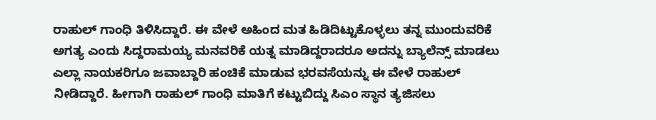ರಾಹುಲ್ ಗಾಂಧಿ ತಿಳಿಸಿದ್ದಾರೆ. ಈ ವೇಳೆ ಅಹಿಂದ ಮತ ಹಿಡಿದಿಟ್ಟುಕೊಳ್ಳಲು ತನ್ನ ಮುಂದುವರಿಕೆ ಅಗತ್ಯ ಎಂದು ಸಿದ್ದರಾಮಯ್ಯ ಮನವರಿಕೆ ಯತ್ನ ಮಾಡಿದ್ದರಾದರೂ ಅದನ್ನು ಬ್ಯಾಲೆನ್ಸ್ ಮಾಡಲು ಎಲ್ಲಾ ನಾಯಕರಿಗೂ ಜವಾಬ್ದಾರಿ ಹಂಚಿಕೆ ಮಾಡುವ ಭರವಸೆಯನ್ನು ಈ ವೇಳೆ ರಾಹುಲ್ ನೀಡಿದ್ದಾರೆ. ಹೀಗಾಗಿ ರಾಹುಲ್ ಗಾಂಧಿ ಮಾತಿಗೆ ಕಟ್ಟುಬಿದ್ದು ಸಿಎಂ ಸ್ಥಾನ ತ್ಯಜಿಸಲು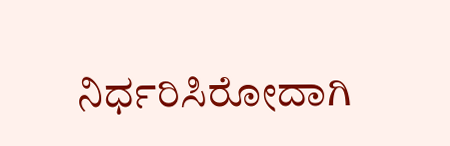ನಿರ್ಧರಿಸಿರೋದಾಗಿ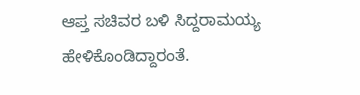ಆಪ್ತ ಸಚಿವರ ಬಳಿ ಸಿದ್ದರಾಮಯ್ಯ ಹೇಳಿಕೊಂಡಿದ್ದಾರಂತೆ.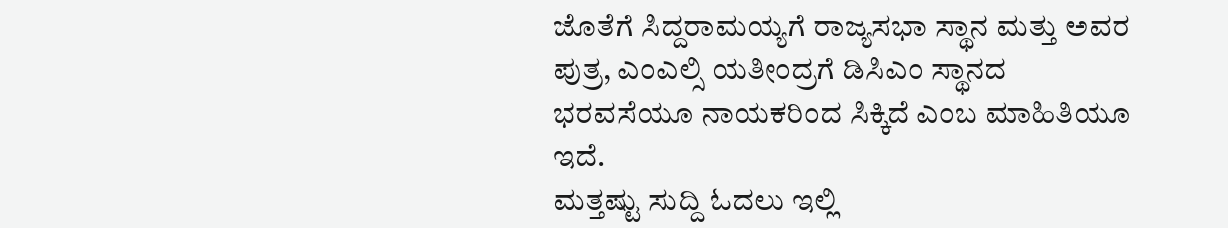ಜೊತೆಗೆ ಸಿದ್ದರಾಮಯ್ಯಗೆ ರಾಜ್ಯಸಭಾ ಸ್ಥಾನ ಮತ್ತು ಅವರ ಪುತ್ರ, ಎಂಎಲ್ಸಿ ಯತೀಂದ್ರಗೆ ಡಿಸಿಎಂ ಸ್ಥಾನದ ಭರವಸೆಯೂ ನಾಯಕರಿಂದ ಸಿಕ್ಕಿದೆ ಎಂಬ ಮಾಹಿತಿಯೂ ಇದೆ.
ಮತ್ತಷ್ಟು ಸುದ್ದಿ ಓದಲು ಇಲ್ಲಿ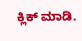ಕ್ಲಿಕ್ ಮಾಡಿ.